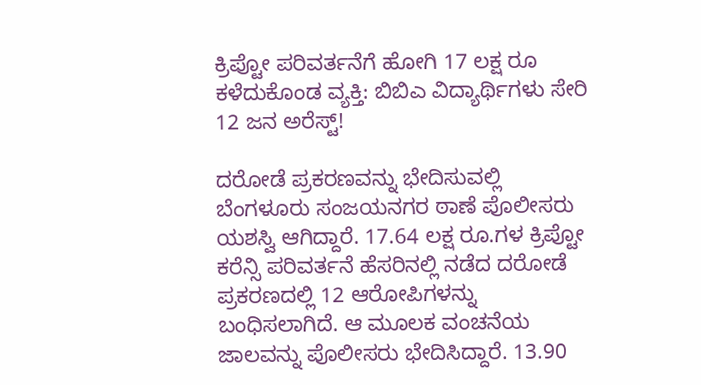ಕ್ರಿಪ್ಟೋ ಪರಿವರ್ತನೆಗೆ ಹೋಗಿ 17 ಲಕ್ಷ ರೂ ಕಳೆದುಕೊಂಡ ವ್ಯಕ್ತಿ: ಬಿಬಿಎ ವಿದ್ಯಾರ್ಥಿಗಳು ಸೇರಿ 12 ಜನ ಅರೆಸ್ಟ್!

ದರೋಡೆ ಪ್ರಕರಣವನ್ನು ಭೇದಿಸುವಲ್ಲಿ ಬೆಂಗಳೂರು ಸಂಜಯನಗರ ಠಾಣೆ ಪೊಲೀಸರು ಯಶಸ್ವಿ ಆಗಿದ್ದಾರೆ. 17.64 ಲಕ್ಷ ರೂ.ಗಳ ಕ್ರಿಪ್ಟೋ ಕರೆನ್ಸಿ ಪರಿವರ್ತನೆ ಹೆಸರಿನಲ್ಲಿ ನಡೆದ ದರೋಡೆ ಪ್ರಕರಣದಲ್ಲಿ 12 ಆರೋಪಿಗಳನ್ನು ಬಂಧಿಸಲಾಗಿದೆ. ಆ ಮೂಲಕ ವಂಚನೆಯ ಜಾಲವನ್ನು ಪೊಲೀಸರು ಭೇದಿಸಿದ್ದಾರೆ. 13.90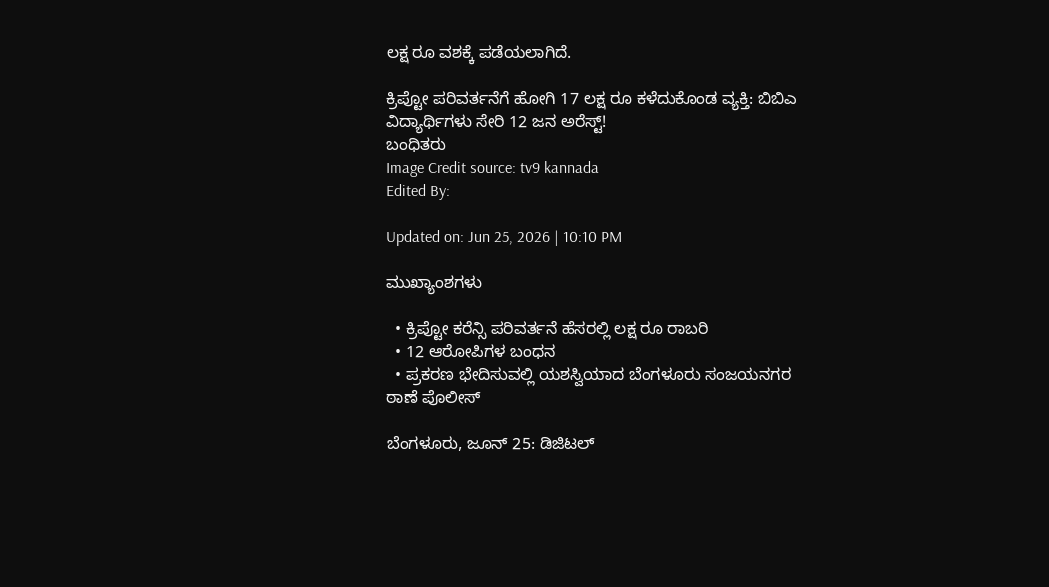ಲಕ್ಷ ರೂ ವಶಕ್ಕೆ ಪಡೆಯಲಾಗಿದೆ.

ಕ್ರಿಪ್ಟೋ ಪರಿವರ್ತನೆಗೆ ಹೋಗಿ 17 ಲಕ್ಷ ರೂ ಕಳೆದುಕೊಂಡ ವ್ಯಕ್ತಿ: ಬಿಬಿಎ ವಿದ್ಯಾರ್ಥಿಗಳು ಸೇರಿ 12 ಜನ ಅರೆಸ್ಟ್!
ಬಂಧಿತರು
Image Credit source: tv9 kannada
Edited By:

Updated on: Jun 25, 2026 | 10:10 PM

ಮುಖ್ಯಾಂಶಗಳು

  • ಕ್ರಿಪ್ಟೋ ಕರೆನ್ಸಿ ಪರಿವರ್ತನೆ ಹೆಸರಲ್ಲಿ ಲಕ್ಷ ರೂ ರಾಬರಿ
  • 12 ಆರೋಪಿಗಳ ಬಂಧನ
  • ಪ್ರಕರಣ ಭೇದಿಸುವಲ್ಲಿ ಯಶಸ್ವಿಯಾದ ಬೆಂಗಳೂರು ಸಂಜಯನಗರ ಠಾಣೆ ಪೊಲೀಸ್

ಬೆಂಗಳೂರು, ಜೂನ್ 25: ಡಿಜಿಟಲ್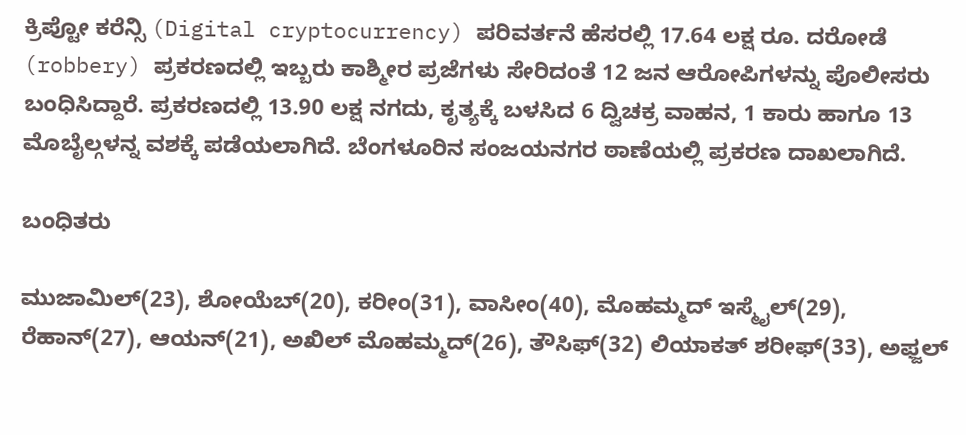ಕ್ರಿಪ್ಟೋ ಕರೆನ್ಸಿ (Digital cryptocurrency) ಪರಿವರ್ತನೆ ಹೆಸರಲ್ಲಿ 17.64 ಲಕ್ಷ ರೂ. ದರೋಡೆ (robbery) ಪ್ರಕರಣದಲ್ಲಿ ಇಬ್ಬರು ಕಾಶ್ಮೀರ ಪ್ರಜೆಗಳು ಸೇರಿದಂತೆ 12 ಜನ ಆರೋಪಿಗಳನ್ನು ಪೊಲೀಸರು ಬಂಧಿಸಿದ್ದಾರೆ. ಪ್ರಕರಣದಲ್ಲಿ 13.90 ಲಕ್ಷ ನಗದು, ಕೃತ್ಯಕ್ಕೆ ಬಳಸಿದ 6 ದ್ವಿಚಕ್ರ ವಾಹನ, 1 ಕಾರು ಹಾಗೂ 13 ಮೊಬೈಲ್ಗಳನ್ನ ವಶಕ್ಕೆ ಪಡೆಯಲಾಗಿದೆ. ಬೆಂಗಳೂರಿನ ಸಂಜಯನಗರ ಠಾಣೆಯಲ್ಲಿ ಪ್ರಕರಣ ದಾಖಲಾಗಿದೆ.

ಬಂಧಿತರು

ಮುಜಾಮಿಲ್(23), ಶೋಯೆಬ್(20), ಕರೀಂ(31), ವಾಸೀಂ(40), ಮೊಹಮ್ಮದ್ ಇಸ್ಮೈಲ್(29), ರೆಹಾನ್(27), ಆಯನ್(21), ಅಖಿಲ್ ಮೊಹಮ್ಮದ್(26), ತೌಸಿಫ್(32) ಲಿಯಾಕತ್ ಶರೀಫ್(33), ಅಫ್ಜಲ್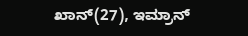ಖಾನ್(27), ಇಮ್ರಾನ್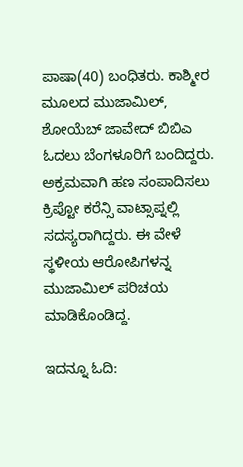ಪಾಷಾ(40) ಬಂಧಿತರು. ಕಾಶ್ಮೀರ ಮೂಲದ ಮುಜಾಮಿಲ್, ಶೋಯೆಬ್ ಜಾವೇದ್ ಬಿಬಿಎ ಓದಲು ಬೆಂಗಳೂರಿಗೆ ಬಂದಿದ್ದರು. ಅಕ್ರಮವಾಗಿ ಹಣ ಸಂಪಾದಿಸಲು ಕ್ರಿಪ್ಟೋ ಕರೆನ್ಸಿ ವಾಟ್ಸಾಪ್ನಲ್ಲಿ ಸದಸ್ಯರಾಗಿದ್ದರು. ಈ ವೇಳೆ ಸ್ಥಳೀಯ ಆರೋಪಿಗಳನ್ನ ಮುಜಾಮಿಲ್ ಪರಿಚಯ ಮಾಡಿಕೊಂಡಿದ್ದ.

ಇದನ್ನೂ ಓದಿ: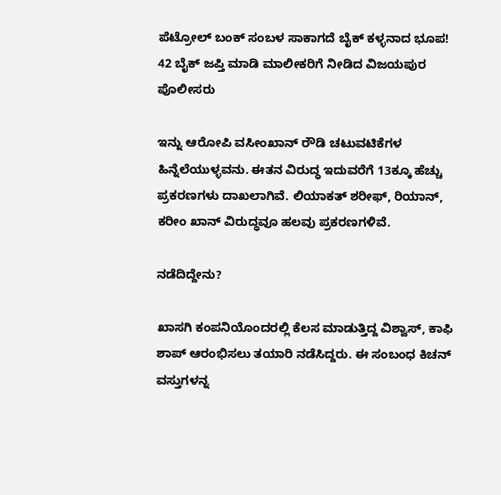ಪೆಟ್ರೋಲ್ ಬಂಕ್ ಸಂಬಳ ಸಾಕಾಗದೆ ಬೈಕ್ ಕಳ್ಳನಾದ ಭೂಪ! 42 ಬೈಕ್ ಜಪ್ತಿ ಮಾಡಿ ಮಾಲೀಕರಿಗೆ ನೀಡಿದ ವಿಜಯಪುರ ಪೊಲೀಸರು

ಇನ್ನು ಆರೋಪಿ ವಸೀಂಖಾನ್ ರೌಡಿ ಚಟುವಟಿಕೆಗಳ ಹಿನ್ನೆಲೆಯುಳ್ಳವನು. ಈತನ ವಿರುದ್ಧ ಇದುವರೆಗೆ 13ಕ್ಕೂ ಹೆಚ್ಚು ಪ್ರಕರಣಗಳು ದಾಖಲಾಗಿವೆ. ಲಿಯಾಕತ್ ಶರೀಫ್, ರಿಯಾನ್, ಕರೀಂ ಖಾನ್ ವಿರುದ್ಧವೂ ಹಲವು ಪ್ರಕರಣಗಳಿವೆ.

ನಡೆದಿದ್ದೇನು?

ಖಾಸಗಿ ಕಂಪನಿಯೊಂದರಲ್ಲಿ ಕೆಲಸ ಮಾಡುತ್ತಿದ್ದ ವಿಶ್ವಾಸ್, ಕಾಫಿ ಶಾಪ್ ಆರಂಭಿಸಲು ತಯಾರಿ ನಡೆಸಿದ್ದರು. ಈ ಸಂಬಂಧ ಕಿಚನ್ ವಸ್ತುಗಳನ್ನ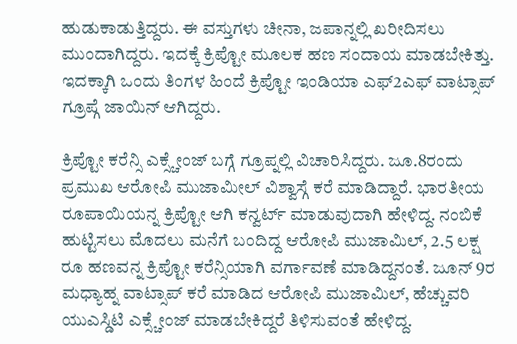ಹುಡುಕಾಡುತ್ತಿದ್ದರು. ಈ ವಸ್ತುಗಳು ಚೀನಾ, ಜಪಾನ್ನಲ್ಲಿ ಖರೀದಿಸಲು ಮುಂದಾಗಿದ್ದರು. ಇದಕ್ಕೆ ಕ್ರಿಪ್ಟೋ ಮೂಲಕ ಹಣ ಸಂದಾಯ ಮಾಡಬೇಕಿತ್ತು. ಇದಕ್ಕಾಗಿ ಒಂದು ತಿಂಗಳ ಹಿಂದೆ ಕ್ರಿಪ್ಟೋ ಇಂಡಿಯಾ ಎಫ್2ಎಫ್ ವಾಟ್ಸಾಪ್ ಗ್ರೂಪ್ಗೆ ಜಾಯಿನ್ ಆಗಿದ್ದರು.

ಕ್ರಿಪ್ಟೋ ಕರೆನ್ಸಿ ಎಕ್ಸ್ಚೇಂಜ್ ಬಗ್ಗೆ ಗ್ರೂಪ್ನಲ್ಲಿ ವಿಚಾರಿಸಿದ್ದರು. ಜೂ.8ರಂದು ಪ್ರಮುಖ ಆರೋಪಿ ಮುಜಾಮೀಲ್ ವಿಶ್ವಾಸ್ಗೆ ಕರೆ ಮಾಡಿದ್ದಾರೆ. ಭಾರತೀಯ ರೂಪಾಯಿಯನ್ನ ಕ್ರಿಪ್ಟೋ ಆಗಿ ಕನ್ವರ್ಟ್ ಮಾಡುವುದಾಗಿ ಹೇಳಿದ್ದ. ನಂಬಿಕೆ ಹುಟ್ಟಿಸಲು ಮೊದಲು ಮನೆಗೆ ಬಂದಿದ್ದ ಆರೋಪಿ ಮುಜಾಮಿಲ್, 2.5 ಲಕ್ಷ ರೂ ಹಣವನ್ನ ಕ್ರಿಪ್ಟೋ ಕರೆನ್ಸಿಯಾಗಿ ವರ್ಗಾವಣೆ ಮಾಡಿದ್ದನಂತೆ. ಜೂನ್ 9ರ ಮಧ್ಯಾಹ್ನ ವಾಟ್ಸಾಪ್ ಕರೆ ಮಾಡಿದ ಆರೋಪಿ ಮುಜಾಮಿಲ್, ಹೆಚ್ಚುವರಿ ಯುಎಸ್ಡಿಟಿ ಎಕ್ಸ್ಚೇಂಜ್ ಮಾಡಬೇಕಿದ್ದರೆ ತಿಳಿಸುವಂತೆ ಹೇಳಿದ್ದ.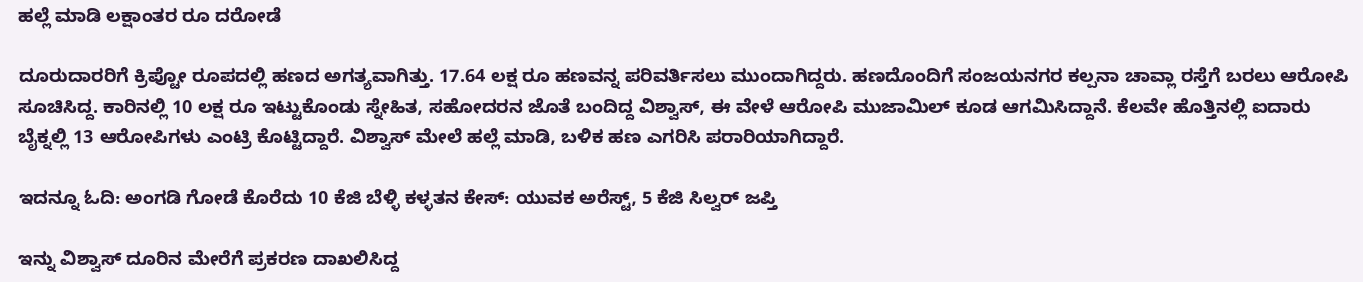ಹಲ್ಲೆ ಮಾಡಿ ಲಕ್ಷಾಂತರ ರೂ ದರೋಡೆ

ದೂರುದಾರರಿಗೆ ಕ್ರಿಪ್ಟೋ ರೂಪದಲ್ಲಿ ಹಣದ ಅಗತ್ಯವಾಗಿತ್ತು. 17.64 ಲಕ್ಷ ರೂ ಹಣವನ್ನ ಪರಿವರ್ತಿಸಲು ಮುಂದಾಗಿದ್ದರು. ಹಣದೊಂದಿಗೆ ಸಂಜಯನಗರ ಕಲ್ಪನಾ ಚಾವ್ಲಾ ರಸ್ತೆಗೆ ಬರಲು ಆರೋಪಿ ಸೂಚಿಸಿದ್ದ. ಕಾರಿನಲ್ಲಿ 10 ಲಕ್ಷ ರೂ ಇಟ್ಟುಕೊಂಡು ಸ್ನೇಹಿತ, ಸಹೋದರನ ಜೊತೆ ಬಂದಿದ್ದ ವಿಶ್ವಾಸ್, ಈ ವೇಳೆ ಆರೋಪಿ ಮುಜಾಮಿಲ್ ಕೂಡ ಆಗಮಿಸಿದ್ದಾನೆ. ಕೆಲವೇ ಹೊತ್ತಿನಲ್ಲಿ ಐದಾರು ಬೈಕ್ನಲ್ಲಿ 13 ಆರೋಪಿಗಳು ಎಂಟ್ರಿ ಕೊಟ್ಟಿದ್ದಾರೆ. ವಿಶ್ವಾಸ್ ಮೇಲೆ ಹಲ್ಲೆ ಮಾಡಿ, ಬಳಿಕ ಹಣ ಎಗರಿಸಿ ಪರಾರಿಯಾಗಿದ್ದಾರೆ.

ಇದನ್ನೂ ಓದಿ: ಅಂಗಡಿ ಗೋಡೆ ಕೊರೆದು 10 ಕೆಜಿ ಬೆಳ್ಳಿ ಕಳ್ಳತನ ಕೇಸ್: ಯುವಕ ಅರೆಸ್ಟ್, 5 ಕೆಜಿ ಸಿಲ್ವರ್ ಜಪ್ತಿ

ಇನ್ನು ವಿಶ್ವಾಸ್ ದೂರಿನ ಮೇರೆಗೆ ಪ್ರಕರಣ ದಾಖಲಿಸಿದ್ದ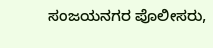ಸಂಜಯನಗರ ಪೊಲೀಸರು,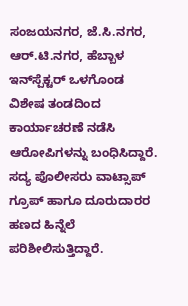ಸಂಜಯನಗರ, ಜೆ.ಸಿ.ನಗರ, ಆರ್.ಟಿ.ನಗರ, ಹೆಬ್ಬಾಳ ಇನ್‌ಸ್ಪೆಕ್ಟರ್‌ ಒಳಗೊಂಡ ವಿಶೇಷ ತಂಡದಿಂದ ಕಾರ್ಯಾಚರಣೆ ನಡೆಸಿ ಆರೋಪಿಗಳನ್ನು ಬಂಧಿಸಿದ್ದಾರೆ. ಸದ್ಯ ಪೊಲೀಸರು ವಾಟ್ಸಾಪ್ ಗ್ರೂಪ್ ಹಾಗೂ ದೂರುದಾರರ ಹಣದ ಹಿನ್ನೆಲೆ ಪರಿಶೀಲಿಸುತ್ತಿದ್ದಾರೆ.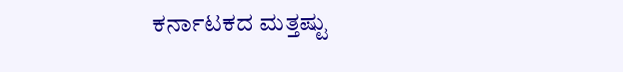ಕರ್ನಾಟಕದ ಮತ್ತಷ್ಟು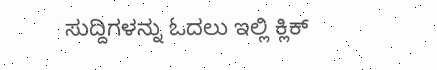ಸುದ್ದಿಗಳನ್ನು ಓದಲು ಇಲ್ಲಿ ಕ್ಲಿಕ್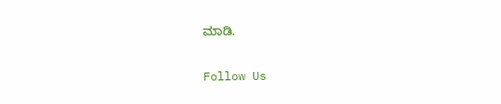ಮಾಡಿ.

Follow Us